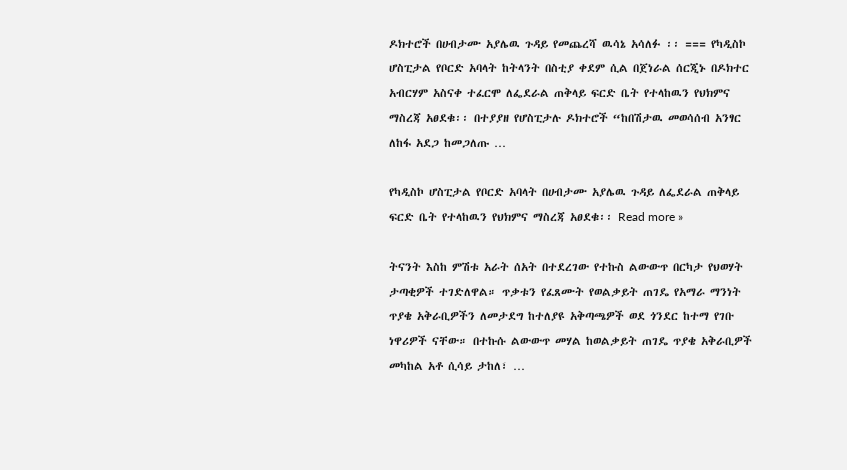ዶክተሮች በሀብታሙ አያሌዉ ጉዳይ የመጨረሻ ዉሳኔ አሳለፉ ፡፡ === የካዲስኮ ሆስፒታል የቦርድ አባላት ከትላንት በስቲያ ቀደም ሲል በጀነራል ሰርጂኑ በዶክተር አብርሃም አስናቀ ተፈርሞ ለፌደራል ጠቅላይ ፍርድ ቤት የተላከዉን የህክምና ማስረጃ አፀደቁ፡፡ በተያያዘ የሆስፒታሉ ዶክተሮች “ከበሽታዉ መወሳሰብ አንፃር ለከፋ አደጋ ከመጋለጡ …

የካዲስኮ ሆስፒታል የቦርድ አባላት በሀብታሙ አያሌዉ ጉዳይ ለፌደራል ጠቅላይ ፍርድ ቤት የተላከዉን የህክምና ማስረጃ አፀደቁ፡፡ Read more »

ትናንት እስከ ምሽቱ አራት ሰአት በተደረገው የተኩስ ልውውጥ በርካታ የህወሃት ታጣቂዎች ተገድለዋል። ጥቃቱን የፈጸሙት የወልቃይት ጠገዴ የአማራ ማንነት ጥያቄ አቅራቢዎችን ለመታደግ ከተለያዩ አቅጣጫዎች ወደ ጎንደር ከተማ የገቡ ነዋሪዎች ናቸው። በተኩሱ ልውውጥ መሃል ከወልቃይት ጠገዴ ጥያቄ አቅራቢዎች መካከል አቶ ሲሳይ ታከለ፣ …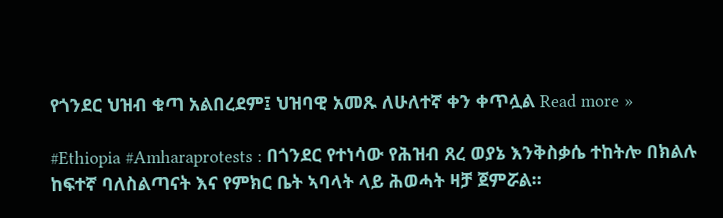የጎንደር ህዝብ ቁጣ አልበረደም፤ ህዝባዊ አመጹ ለሁለተኛ ቀን ቀጥሏል Read more »

#Ethiopia #Amharaprotests : በጎንደር የተነሳው የሕዝብ ጸረ ወያኔ እንቅስቃሴ ተከትሎ በክልሉ ከፍተኛ ባለስልጣናት እና የምክር ቤት ኣባላት ላይ ሕወሓት ዛቻ ጀምሯል።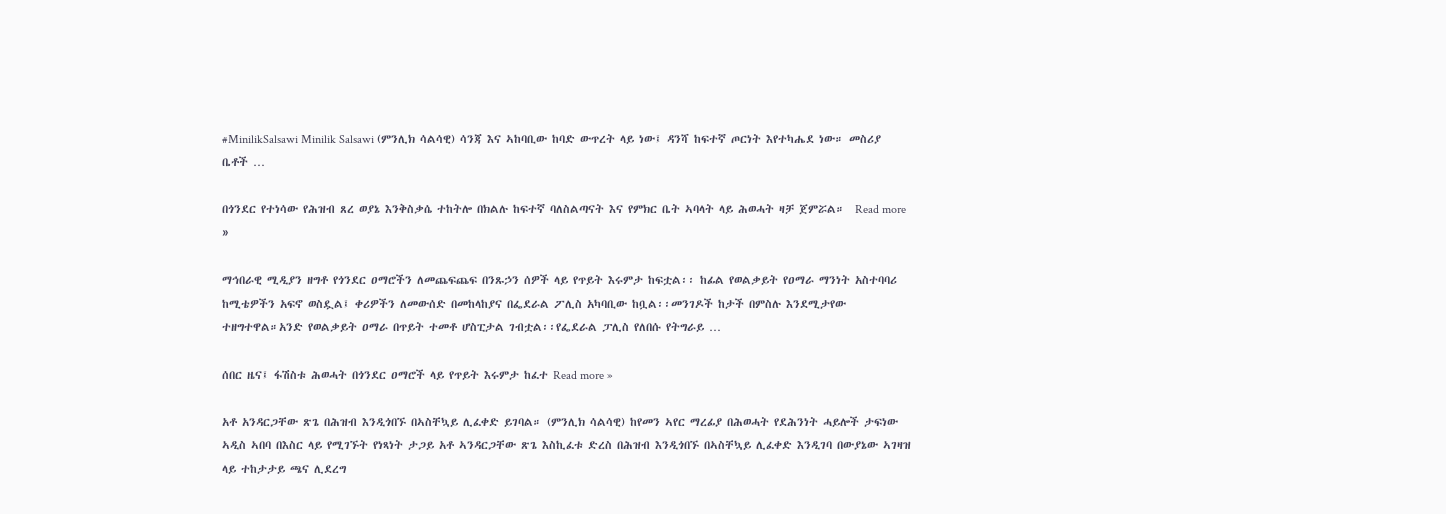#MinilikSalsawi Minilik Salsawi (ምንሊክ ሳልሳዊ) ሳንጃ እና ኣከባቢው ከባድ ውጥረት ላይ ነው፤ ዳንሻ ከፍተኛ ጦርነት እየተካሔደ ነው። መስሪያ ቤቶች …

በጎንደር የተነሳው የሕዝብ ጸረ ወያኔ እንቅስቃሴ ተከትሎ በክልሉ ከፍተኛ ባለስልጣናት እና የምክር ቤት ኣባላት ላይ ሕወሓት ዛቻ ጀምሯል።  Read more »

ማኅበራዊ ሚዲያን ዘግቶ የጎንደር ዐማሮችን ለመጨፍጨፍ በንጹኃን ሰዎች ላይ የጥይት እሩምታ ከፍቷል፡፡ ከፊል የወልቃይት የዐማራ ማንነት አስተባባሪ ከሚቴዎችን አፍኖ ወስዷል፤ ቀሪዎችን ለመውሰድ በመከላከያና በፌደራል ፖሊስ አካባቢው ከቧል፡፡መንገዶች ከታች በምስሉ እንደሚታየው ተዘግተዋል።አንድ የወልቃይት ዐማራ በጥይት ተመቶ ሆስፒታል ገብቷል፡፡የፌደራል ፓሊስ የለበሱ የትግራይ …

ሰበር ዜና፤ ፋሽስቱ ሕወሓት በጎንደር ዐማሮች ላይ የጥይት እሩምታ ከፈተ Read more »

አቶ አንዳርጋቸው ጽጌ በሕዝብ እንዲጎበኙ በኣስቸኳይ ሊፈቀድ ይገባል። (ምንሊክ ሳልሳዊ) ከየመን ኣየር ማረፊያ በሕወሓት የደሕንነት ሓይሎች ታፍነው ኣዲስ ኣበባ በእስር ላይ የሚገኙት የነጻነት ታጋይ አቶ ኣንዳርጋቸው ጽጌ እስኪፈቱ ድረስ በሕዝብ እንዲጎበኙ በኣስቸኳይ ሊፈቀድ እንዲገባ በውያኔው ኣገዛዝ ላይ ተከታታይ ጫና ሊደረግ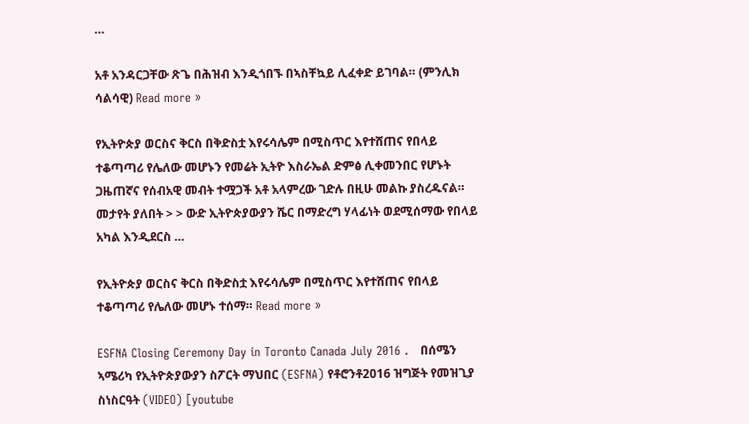…

አቶ አንዳርጋቸው ጽጌ በሕዝብ እንዲጎበኙ በኣስቸኳይ ሊፈቀድ ይገባል። (ምንሊክ ሳልሳዊ) Read more »

የኢትዮጵያ ወርስና ቅርስ በቅድስቷ እየሩሳሌም በሚስጥር እየተሸጠና የበላይ ተቆጣጣሪ የሌለው መሆኑን የመሬት ኢትዮ እስራኤል ድምፅ ሊቀመንበር የሆኑት ጋዜጠኛና የሰብአዊ መብት ተሟጋች አቶ አላምረው ገድሉ በዚሁ መልኩ ያስረዱናል። መታየት ያለበት > > ውድ ኢትዮጵያውያን ሼር በማድረግ ሃላፊነት ወደሚሰማው የበላይ አካል እንዲደርስ …

የኢትዮጵያ ወርስና ቅርስ በቅድስቷ እየሩሳሌም በሚስጥር እየተሸጠና የበላይ ተቆጣጣሪ የሌለው መሆኑ ተሰማ። Read more »

ESFNA Closing Ceremony Day in Toronto Canada July 2016 .   በሰሜን ኣሜሪካ የኢትዮጵያውያን ስፖርት ማህበር (ESFNA) የቶሮንቶ2016 ዝግጅት የመዝጊያ ስነስርዓት (VIDEO) [youtube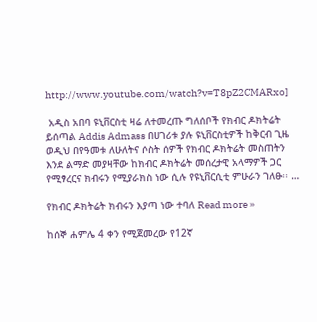http://www.youtube.com/watch?v=T8pZ2CMARxo]

 አዲስ አበባ ዩኒቨርስቲ ዛሬ ለተመረጡ ግለሰቦች የክብር ዶክትሬት ይሰጣል Addis Admass በሀገሪቱ ያሉ ዩኒቨርስቲዎች ከቅርብ ጊዜ ወዲህ በየዓመቱ ለሁለትና ሶስት ሰዎች የክብር ዶክትሬት መስጠትን እንደ ልማድ መያዛቸው ከክብር ዶክትሬት መሰረታዊ አላማዎች ጋር የሚፃረርና ክብሩን የሚያራክስ ነው ሲሉ የዩኒቨርሲቲ ምሁራን ገለፁ፡፡ …

የክብር ዶክትሬት ክብሩን እያጣ ነው ተባለ Read more »

ከሰኞ ሐምሌ 4 ቀን የሚጀመረው የ12ኛ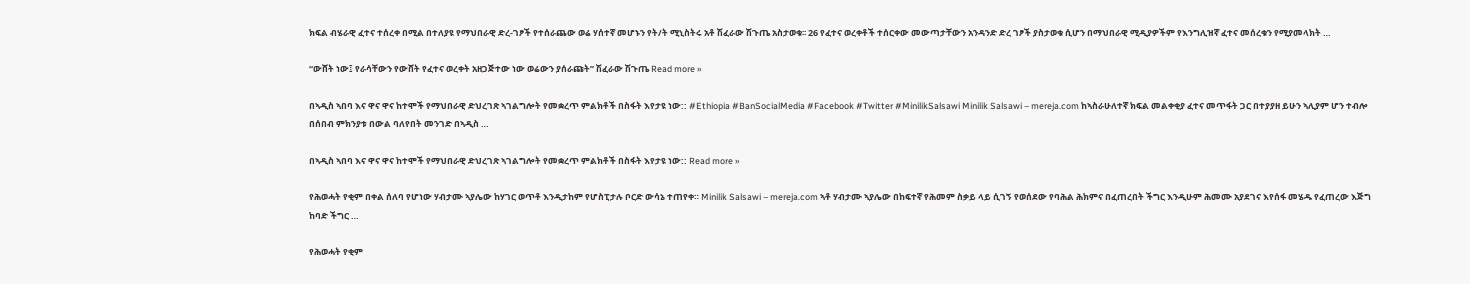ክፍል ብሄራዊ ፈተና ተሰረቀ በሚል በተለያዩ የማህበራዊ ድረ-ገፆች የተሰራጨው ወሬ ሃሰተኛ መሆኑን የት/ት ሚኒስትሩ አቶ ሽፈራው ሽጉጤ አስታወቁ፡፡ 26 የፈተና ወረቀቶች ተሰርቀው መውጣታቸውን አንዳንድ ድረ ገፆች ያስታወቁ ሲሆን በማህበራዊ ሚዲያዎችም የእንግሊዝኛ ፈተና መሰረቁን የሚያመላክት …

“ውሸት ነው፤ የራሳቸውን የውሸት የፈተና ወረቀት አዘጋጅተው ነው ወሬውን ያሰራጩት” ሽፈራው ሽጉጤ Read more »

በኣዲስ ኣበባ እና ዋና ዋና ከተሞች የማህበራዊ ድህረገጽ ኣገልግሎት የመቋረጥ ምልክቶች በስፋት እየታዩ ነው:: #Ethiopia #BanSocialMedia #Facebook #Twitter #MinilikSalsawi Minilik Salsawi – mereja.com ከኣስራሁለተኛ ክፍል መልቀቂያ ፈተና መጥፋት ጋር በተያያዘ ይሁን ኣሊያም ሆን ተብሎ በሰበብ ምክንያቱ በውል ባለየበት መንገድ በኣዲስ …

በኣዲስ ኣበባ እና ዋና ዋና ከተሞች የማህበራዊ ድህረገጽ ኣገልግሎት የመቋረጥ ምልክቶች በስፋት እየታዩ ነው:: Read more »

የሕወሓት የቂም በቀል ሰለባ የሆነው ሃብታሙ ኣያሌው ከሃገር ወጥቶ እንዲታከም የሆስፒታሉ ቦርድ ውሳኔ ተጠየቀ። Minilik Salsawi – mereja.com ኣቶ ሃብታሙ ኣያሌው በከፍተኛ የሕመም ስቃይ ላይ ሲገኝ የወሰደው የባሕል ሕክምና በፈጠረበት ችግር እንዲሁም ሕመሙ አያደገና እየሰፋ መሄዱ የፈጠረው እጅግ ከባድ ችግር …

የሕወሓት የቂም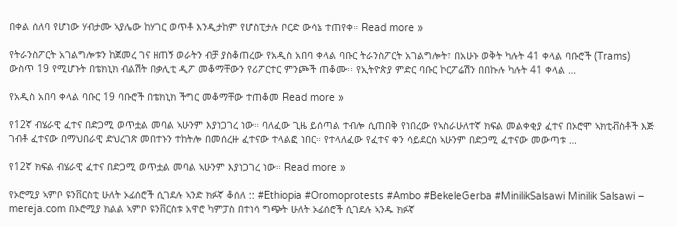በቀል ሰለባ የሆነው ሃብታሙ ኣያሌው ከሃገር ወጥቶ እንዲታከም የሆስፒታሉ ቦርድ ውሳኔ ተጠየቀ። Read more »

የትራንስፖርት አገልግሎቱን ከጀመረ ገና ዘጠኝ ወራትን ብቻ ያስቆጠረው የአዲስ አበባ ቀላል ባቡር ትራንስፖርት አገልግሎት፣ በአሁኑ ወቅት ካሉት 41 ቀላል ባቡሮች (Trams) ውስጥ 19 የሚሆኑት በቴክኒክ ብልሽት በቃሊቲ ዲፖ መቆማቸውን የሪፖርተር ምንጮች ጠቆሙ፡፡ የኢትዮጵያ ምድር ባቡር ኮርፖሬሽን በበኩሉ ካሉት 41 ቀላል …

የአዲስ አበባ ቀላል ባቡር 19 ባቡሮች በቴክኒክ ችግር መቆማቸው ተጠቆመ Read more »

የ12ኛ ብሄራዊ ፈተና በድጋሚ ወጥቷል መባል ኣሁንም እያነጋገረ ነው። ባለፈው ጊዜ ይሰጣል ተብሎ ሲጠበቅ የነበረው የኣስራሁለተኛ ክፍል መልቀቂያ ፈተና በኦሮሞ ኣክቲቭስቶች እጅ ገብቶ ፈተናው በማህበራዊ ድህረገጽ መበተኑን ተከትሎ በመሰረዙ ፈተናው ተላልፎ ነበር። የተላለፈው የፈተና ቀን ሳይደርስ ኣሁንም በድጋሚ ፈተናው መውጣቱ …

የ12ኛ ክፍል ብሄራዊ ፈተና በድጋሚ ወጥቷል መባል ኣሁንም እያነጋገረ ነው። Read more »

የኦሮሚያ ኣምቦ ዩንቨርስቲ ሁለት ኦፊሰሮች ሲገደሉ ኣንድ ክፉኛ ቆሰለ :: #Ethiopia #Oromoprotests #Ambo #BekeleGerba #MinilikSalsawi Minilik Salsawi – mereja.com በኦሮሚያ ክልል ኣምቦ ዩንቨርስቱ አዋሮ ካምፓስ በተነሳ ግጭት ሁለት ኦፊሰሮች ሲገደሉ ኣንዱ ክፉኛ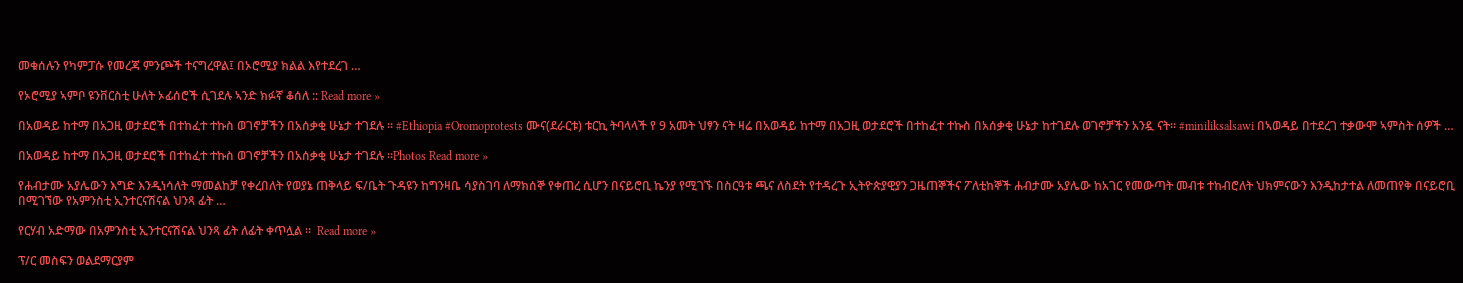መቁሰሉን የካምፓሱ የመረጃ ምንጮች ተናግረዋል፤ በኦሮሚያ ክልል እየተደረገ …

የኦሮሚያ ኣምቦ ዩንቨርስቲ ሁለት ኦፊሰሮች ሲገደሉ ኣንድ ክፉኛ ቆሰለ :: Read more »

በአወዳይ ከተማ በአጋዚ ወታደሮች በተከፈተ ተኩስ ወገኖቻችን በአሰቃቂ ሁኔታ ተገደሉ ። #Ethiopia #Oromoprotests ሙና(ደራርቱ) ቱርኪ ትባላላች የ 9 አመት ህፃን ናት ዛሬ በአወዳይ ከተማ በአጋዚ ወታደሮች በተከፈተ ተኩስ በአሰቃቂ ሁኔታ ከተገደሉ ወገኖቻችን አንዷ ናት። #miniliksalsawi በኣወዳይ በተደረገ ተቃውሞ ኣምስት ሰዎች …

በአወዳይ ከተማ በአጋዚ ወታደሮች በተከፈተ ተኩስ ወገኖቻችን በአሰቃቂ ሁኔታ ተገደሉ ።Photos Read more »

የሐብታሙ አያሌውን እግድ እንዲነሳለት ማመልከቻ የቀረበለት የወያኔ ጠቅላይ ፍ/ቤት ጉዳዩን ከግንዛቤ ሳያስገባ ለማክሰኞ የቀጠረ ሲሆን በናይሮቢ ኬንያ የሚገኙ በስርዓቱ ጫና ለስደት የተዳረጉ ኢትዮጵያዊያን ጋዜጠኞችና ፖለቲከኞች ሐብታሙ አያሌው ከአገር የመውጣት መብቱ ተከብሮለት ህክምናውን እንዲከታተል ለመጠየቅ በናይሮቢ በሚገኘው የአምንስቲ ኢንተርናሽናል ህንጻ ፊት …

የርሃብ አድማው በአምንስቲ ኢንተርናሽናል ህንጻ ፊት ለፊት ቀጥሏል ።  Read more »

ፕ/ር መስፍን ወልደማርያም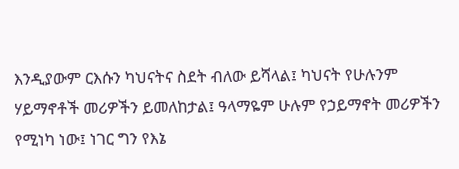እንዲያውም ርእሱን ካህናትና ስደት ብለው ይሻላል፤ ካህናት የሁሉንም ሃይማኖቶች መሪዎችን ይመለከታል፤ ዓላማዬም ሁሉም የኃይማኖት መሪዎችን የሚነካ ነው፤ ነገር ግን የእኔ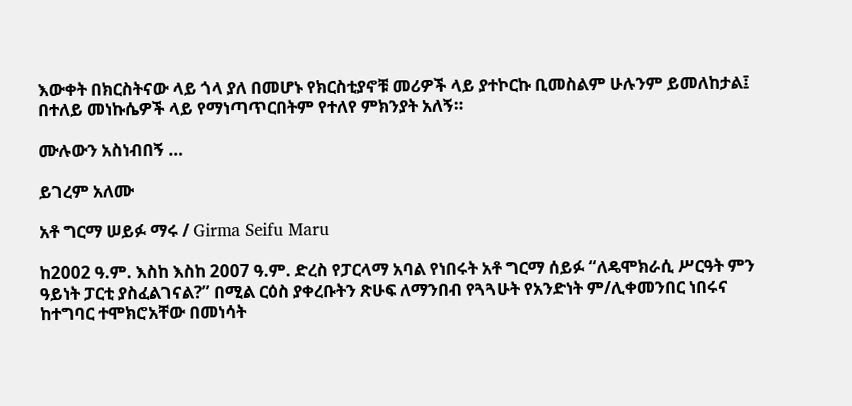እውቀት በክርስትናው ላይ ጎላ ያለ በመሆኑ የክርስቲያኖቹ መሪዎች ላይ ያተኮርኩ ቢመስልም ሁሉንም ይመለከታል፤ በተለይ መነኩሴዎች ላይ የማነጣጥርበትም የተለየ ምክንያት አለኝ።

ሙሉውን አስነብበኝ …

ይገረም አለሙ

አቶ ግርማ ሠይፉ ማሩ / Girma Seifu Maru

ከ2002 ዓ.ም. እስከ እስከ 2007 ዓ.ም. ድረስ የፓርላማ አባል የነበሩት አቶ ግርማ ሰይፉ “ለዴሞክራሲ ሥርዓት ምን ዓይነት ፓርቲ ያስፈልገናል?” በሚል ርዕስ ያቀረቡትን ጽሁፍ ለማንበብ የጓጓሁት የአንድነት ም/ሊቀመንበር ነበሩና ከተግባር ተሞክሮአቸው በመነሳት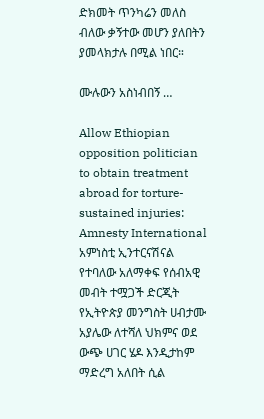ድክመት ጥንካሬን መለስ ብለው ቃኝተው መሆን ያለበትን ያመላክታሉ በሚል ነበር።

ሙሉውን አስነብበኝ …

Allow Ethiopian opposition politician to obtain treatment abroad for torture-sustained injuries: Amnesty International አምነስቲ ኢንተርናሽናል የተባለው አለማቀፍ የሰብአዊ መብት ተሟጋች ድርጂት የኢትዮጵያ መንግስት ሀብታሙ አያሌው ለተሻለ ህክምና ወደ ውጭ ሀገር ሄዶ እንዲታከም ማድረግ አለበት ሲል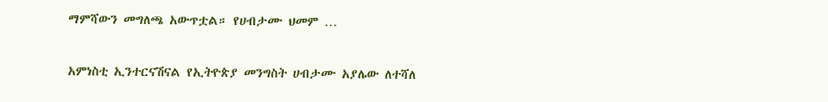ማምሻውን መግለጫ አውጥቷል። የሀብታሙ ህመም …

አምነስቲ ኢንተርናሽናል የኢትዮጵያ መንግስት ሀብታሙ አያሌው ለተሻለ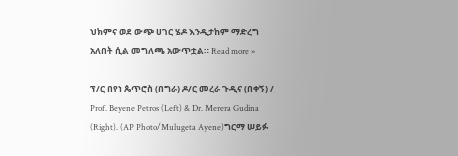ህክምና ወደ ውጭ ሀገር ሄዶ እንዲታከም ማድረግ አለበት ሲል መግለጫ አውጥቷል። Read more »

ፕ/ር በየነ ጴጥሮስ (በግራ) ዶ/ር መረራ ጉዲና (በቀኝ) / Prof. Beyene Petros (Left) & Dr. Merera Gudina (Right). (AP Photo/Mulugeta Ayene)ግርማ ሠይፉ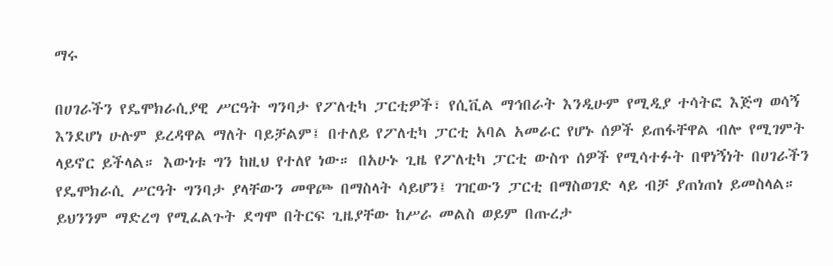ማሩ

በሀገራችን የዴሞክራሲያዊ ሥርዓት ግንባታ የፖለቲካ ፓርቲዎች፣ የሲቪል ማኅበራት እንዲሁም የሚዲያ ተሳትፎ እጅግ ወሳኝ እንደሆነ ሁሉም ይረዳዋል ማለት ባይቻልም፤ በተለይ የፖለቲካ ፓርቲ አባል አመራር የሆኑ ሰዎች ይጠፋቸዋል ብሎ የሚገምት ላይኖር ይችላል። እውነቱ ግን ከዚህ የተለየ ነው። በአሁኑ ጊዜ የፖለቲካ ፓርቲ ውስጥ ሰዎች የሚሳተፉት በዋነኝነት በሀገራችን የዴሞክራሲ ሥርዓት ግንባታ ያላቸውን መዋጮ በማስላት ሳይሆን፤ ገዢውን ፓርቲ በማስወገድ ላይ ብቻ ያጠነጠነ ይመስላል። ይህንንም ማድረግ የሚፈልጉት ደግሞ በትርፍ ጊዜያቸው ከሥራ መልስ ወይም በጡረታ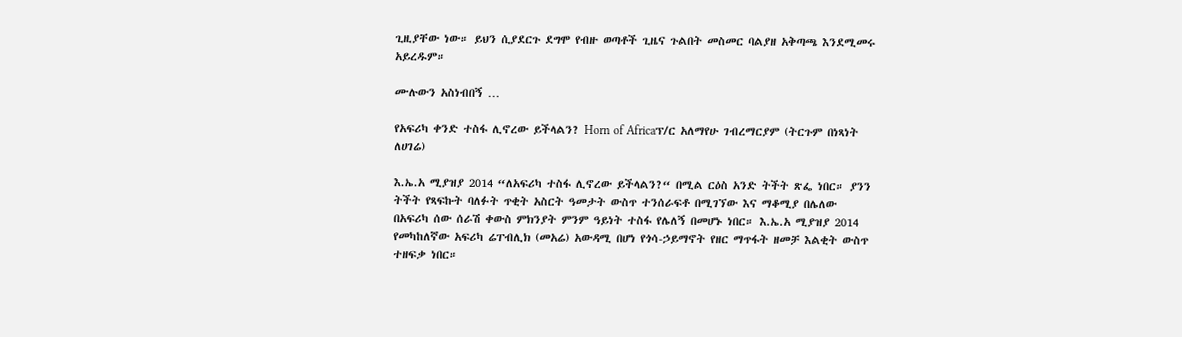ጊዚያቸው ነው። ይህን ሲያደርጉ ደግሞ የብዙ ወጣቶች ጊዜና ጉልበት መስመር ባልያዘ አቅጣጫ እንደሚመሩ አይረዱም።

ሙሉውን አስነብበኝ …

የአፍሪካ ቀንድ ተስፋ ሊኖረው ይችላልን? Horn of Africaፕ/ር አለማየሁ ገብረማርያም (ትርጉም በነጻነት ለሀገሬ)

እ.ኤ.አ ሚያዝያ 2014 “ለአፍሪካ ተስፋ ሊኖረው ይችላልን?“ በሚል ርዕስ አንድ ትችት ጽፌ ነበር። ያንን ትችት የጻፍኩት ባለፉት ጥቂት አስርት ዓመታት ውስጥ ተንሰራፍቶ በሚገኘው እና ማቆሚያ በሌለው በአፍሪካ ሰው ሰራሽ ቀውስ ምክንያት ምንም ዓይነት ተስፋ የሌለኝ በመሆኑ ነበር። እ.ኤ.አ ሚያዝያ 2014 የመካከለኛው አፍሪካ ሬፐብሊክ (መአሬ) አውዳሚ በሆነ የጎሳ-ኃይማኖት የዘር ማጥፋት ዘመቻ እልቂት ውስጥ ተዘፍቃ ነበር።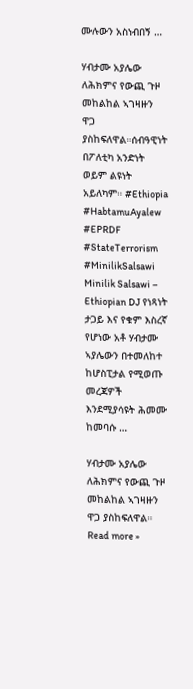ሙሉውን አስነብበኝ …

ሃብታሙ አያሌው ለሕክምና የውጪ ጉዞ መከልከል ኣገዛዙን ዋጋ ያስከፍለዋል።ሰብዓዊነት በፖለቲካ አንድነት ወይም ልዩነት አይለካም። #Ethiopia #HabtamuAyalew #EPRDF #StateTerrorism #MinilikSalsawi Minilik Salsawi – Ethiopian DJ የነጻነት ታጋይ እና የቁም እስረኛ የሆነው አቶ ሃብታሙ ኣያሌውን በተመለከተ ከሆስፒታል የሚወጡ መረጃዎች እንደሚያሳዩት ሕመሙ ከመባሱ …

ሃብታሙ አያሌው ለሕክምና የውጪ ጉዞ መከልከል ኣገዛዙን ዋጋ ያስከፍለዋል። Read more »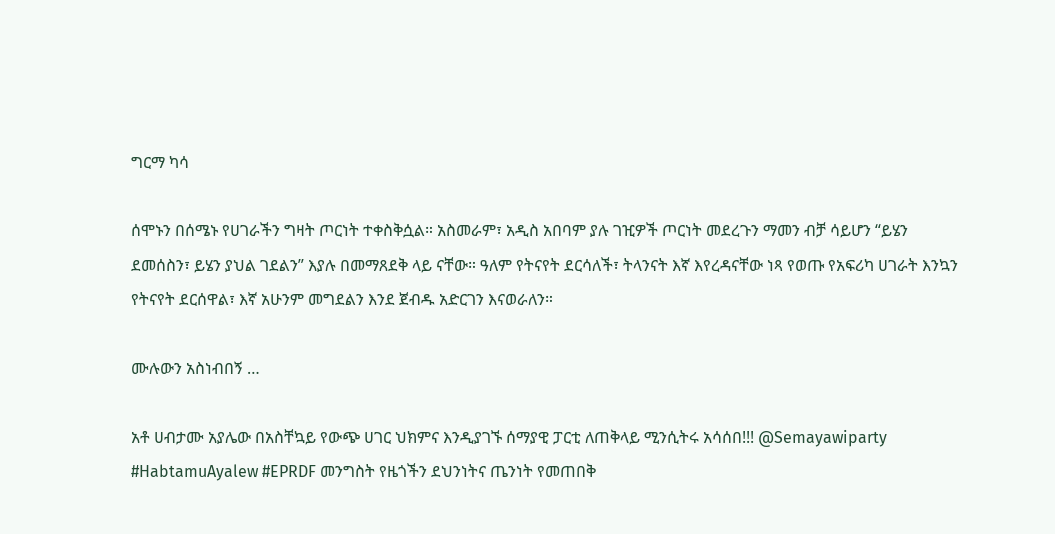ግርማ ካሳ

ሰሞኑን በሰሜኑ የሀገራችን ግዛት ጦርነት ተቀስቅሷል። አስመራም፣ አዲስ አበባም ያሉ ገዢዎች ጦርነት መደረጉን ማመን ብቻ ሳይሆን “ይሄን ደመሰስን፣ ይሄን ያህል ገደልን” እያሉ በመማጸደቅ ላይ ናቸው። ዓለም የትናየት ደርሳለች፣ ትላንናት እኛ እየረዳናቸው ነጻ የወጡ የአፍሪካ ሀገራት እንኳን የትናየት ደርሰዋል፣ እኛ አሁንም መግደልን እንደ ጀብዱ አድርገን እናወራለን።

ሙሉውን አስነብበኝ …

አቶ ሀብታሙ አያሌው በአስቸኳይ የውጭ ሀገር ህክምና እንዲያገኙ ሰማያዊ ፓርቲ ለጠቅላይ ሚንሲትሩ አሳሰበ!!! @Semayawiparty #HabtamuAyalew #EPRDF መንግስት የዜጎችን ደህንነትና ጤንነት የመጠበቅ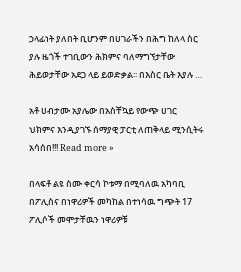ኃላፊነት ያለበት ቢሆንም በሀገራችን በሕግ ከለላ ስር ያሉ ዜጎች ተገቢውን ሕክምና ባለማግኘታቸው ሕይወታቸው አደጋ ላይ ይወድቃል፡፡ በእስር ቤት እያሉ …

አቶ ሀብታሙ አያሌው በአስቸኳይ የውጭ ሀገር ህክምና እንዲያገኙ ሰማያዊ ፓርቲ ለጠቅላይ ሚንሲትሩ አሳሰበ!!! Read more »

በላፍቶ ልዩ ስሙ ቀርሳ ኮቱማ በሚባለዉ አካባቢ በፖሊስና በነዋሪዎች መካከል በተነሳዉ ግጭት 17 ፖሊሶች መሞታቸዉን ነዋሪዎቹ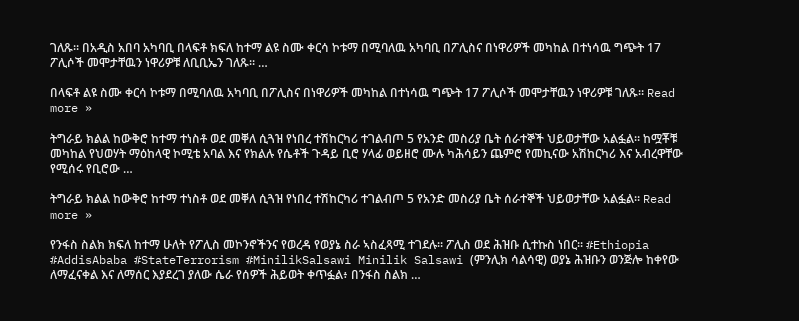ገለጹ። በአዲስ አበባ አካባቢ በላፍቶ ክፍለ ከተማ ልዩ ስሙ ቀርሳ ኮቱማ በሚባለዉ አካባቢ በፖሊስና በነዋሪዎች መካከል በተነሳዉ ግጭት 17 ፖሊሶች መሞታቸዉን ነዋሪዎቹ ለቢቢኤን ገለጹ። …

በላፍቶ ልዩ ስሙ ቀርሳ ኮቱማ በሚባለዉ አካባቢ በፖሊስና በነዋሪዎች መካከል በተነሳዉ ግጭት 17 ፖሊሶች መሞታቸዉን ነዋሪዎቹ ገለጹ። Read more »

ትግራይ ክልል ከውቅሮ ከተማ ተነስቶ ወደ መቐለ ሲጓዝ የነበረ ተሽከርካሪ ተገልብጦ 5 የአንድ መስሪያ ቤት ሰራተኞች ህይወታቸው አልፏል። ከሟቾቹ መካከል የህወሃት ማዕከላዊ ኮሚቴ አባል እና የክልሉ የሴቶች ጉዳይ ቢሮ ሃላፊ ወይዘሮ ሙሉ ካሕሳይን ጨምሮ የመኪናው አሽከርካሪ እና አብረዋቸው የሚሰሩ የቢሮው …

ትግራይ ክልል ከውቅሮ ከተማ ተነስቶ ወደ መቐለ ሲጓዝ የነበረ ተሽከርካሪ ተገልብጦ 5 የአንድ መስሪያ ቤት ሰራተኞች ህይወታቸው አልፏል። Read more »

የንፋስ ስልክ ክፍለ ከተማ ሁለት የፖሊስ መኮንኖችንና የወረዳ የወያኔ ስራ ኣስፈጻሚ ተገደሉ። ፖሊስ ወደ ሕዝቡ ሲተኩስ ነበር። #Ethiopia #AddisAbaba #StateTerrorism #MinilikSalsawi Minilik Salsawi (ምንሊክ ሳልሳዊ) ወያኔ ሕዝቡን ወንጅሎ ከቀየው ለማፈናቀል እና ለማሰር እያደረገ ያለው ሴራ የሰዎች ሕይወት ቀጥፏል፥ በንፋስ ስልክ …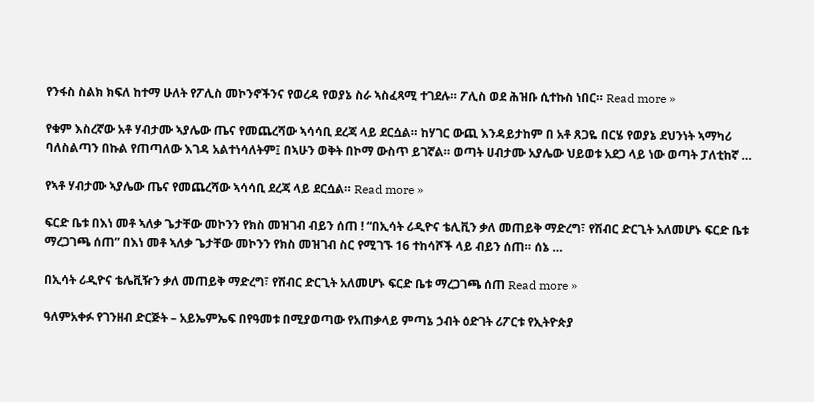የንፋስ ስልክ ክፍለ ከተማ ሁለት የፖሊስ መኮንኖችንና የወረዳ የወያኔ ስራ ኣስፈጻሚ ተገደሉ። ፖሊስ ወደ ሕዝቡ ሲተኩስ ነበር። Read more »

የቁም እስረኛው አቶ ሃብታሙ ኣያሌው ጤና የመጨረሻው ኣሳሳቢ ደረጃ ላይ ደርሷል። ከሃገር ውጪ እንዳይታከም በ አቶ ጸጋዬ በርሄ የወያኔ ደህንነት ኣማካሪ ባለስልጣን በኩል የጠጣለው እገዳ አልተነሳለትም፤ በኣሁን ወቅት በኮማ ውስጥ ይገኛል። ወጣት ሀብታሙ አያሌው ህይወቱ አደጋ ላይ ነው ወጣት ፓለቲከኛ …

የኣቶ ሃብታሙ ኣያሌው ጤና የመጨረሻው ኣሳሳቢ ደረጃ ላይ ደርሷል። Read more »

ፍርድ ቤቱ በእነ መቶ ኣለቃ ጌታቸው መኮንን የክስ መዝገብ ብይን ሰጠ ! “በኢሳት ሪዲዮና ቴሊቪን ቃለ መጠይቅ ማድረግ፣ የሽብር ድርጊት አለመሆኑ ፍርድ ቤቱ ማረጋገጫ ሰጠ” በእነ መቶ ኣለቃ ጌታቸው መኮንን የክስ መዝገብ ስር የሚገኙ 16 ተከሳሾች ላይ ብይን ሰጠ። ሰኔ …

በኢሳት ሪዲዮና ቴሌቪዥን ቃለ መጠይቅ ማድረግ፣ የሽብር ድርጊት አለመሆኑ ፍርድ ቤቱ ማረጋገጫ ሰጠ Read more »

ዓለምአቀፉ የገንዘብ ድርጅት – አይኤምኤፍ በየዓመቱ በሚያወጣው የአጠቃላይ ምጣኔ ኃብት ዕድገት ሪፖርቱ የኢትዮጵያ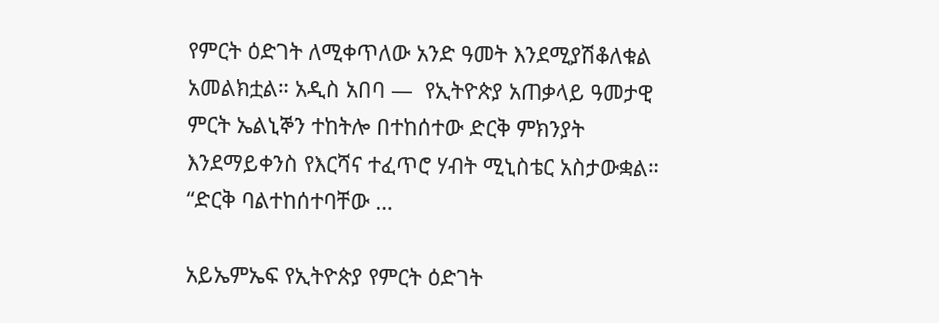የምርት ዕድገት ለሚቀጥለው አንድ ዓመት እንደሚያሽቆለቁል አመልክቷል። አዲስ አበባ —  የኢትዮጵያ አጠቃላይ ዓመታዊ ምርት ኤልኒኞን ተከትሎ በተከሰተው ድርቅ ምክንያት እንደማይቀንስ የእርሻና ተፈጥሮ ሃብት ሚኒስቴር አስታውቋል። “ድርቅ ባልተከሰተባቸው …

አይኤምኤፍ የኢትዮጵያ የምርት ዕድገት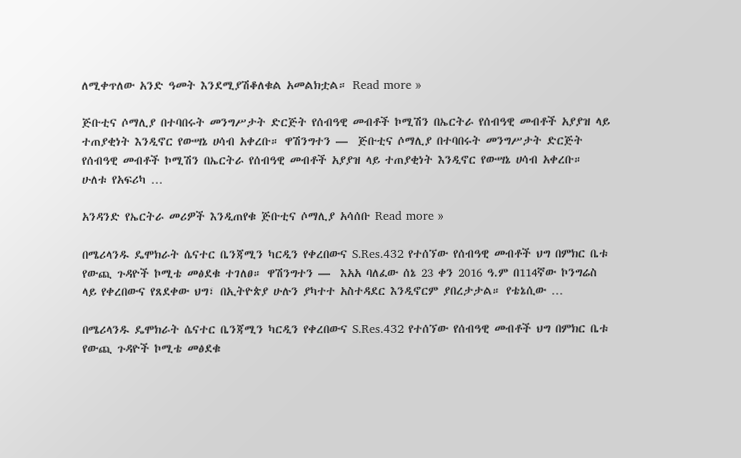ለሚቀጥለው አንድ ዓመት እንደሚያሽቆለቁል አመልክቷል። Read more »

ጅቡቲና ሶማሊያ በተባበሩት መንግሥታት ድርጅት የሰብዓዊ መብቶች ኮሚሽን በኤርትራ የሰብዓዊ መብቶች አያያዝ ላይ ተጠያቂነት እንዲኖር የውሣኔ ሀሳብ አቀረቡ። ዋሽንግተን —  ጅቡቲና ሶማሊያ በተባበሩት መንግሥታት ድርጅት የሰብዓዊ መብቶች ኮሚሽን በኤርትራ የሰብዓዊ መብቶች አያያዝ ላይ ተጠያቂነት እንዲኖር የውሣኔ ሀሳብ አቀረቡ። ሁለቱ የአፍሪካ …

አንዳንድ የኤርትራ መሪዎች እንዲጠየቁ ጅቡቲና ሶማሊያ አሳሰቡ Read more »

በሜሪላንዱ ዴሞክራት ሴናተር ቤንጃሚን ካርዲን የቀረበውና S.Res.432 የተሰኘው የሰብዓዊ መብቶች ህግ በምክር ቤቱ የውጪ ጉዳዮች ኮሚቴ መፅደቁ ተገለፀ። ዋሽንግተን —  እአአ ባለፈው ሰኔ 23 ቀን 2016 ዓ.ም በ114ኛው ኮንግሬስ ላይ የቀረበውና የጸደቀው ህግ፣ በኢትዮጵያ ሁሉን ያካተተ አስተዳደር እንዲኖርም ያበረታታል። የቴኔሲው …

በሜሪላንዱ ዴሞክራት ሴናተር ቤንጃሚን ካርዲን የቀረበውና S.Res.432 የተሰኘው የሰብዓዊ መብቶች ህግ በምክር ቤቱ የውጪ ጉዳዮች ኮሚቴ መፅደቁ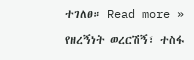ተገለፀ። Read more »

የዘረኝነት ወረርሽኝ፣ ተስፋ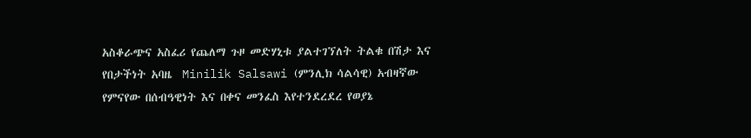አስቆራጭና አስፈሪ የጨለማ ጉዞ መድሃኒቱ ያልተገኘለት ትልቁ በሽታ እና የበታችነት አባዜ  Minilik Salsawi (ምንሊክ ሳልሳዊ) አብዛኛው የምናየው በሰብዓዊነት እና በቀና መንፈስ እየተንደረደረ የወያኔ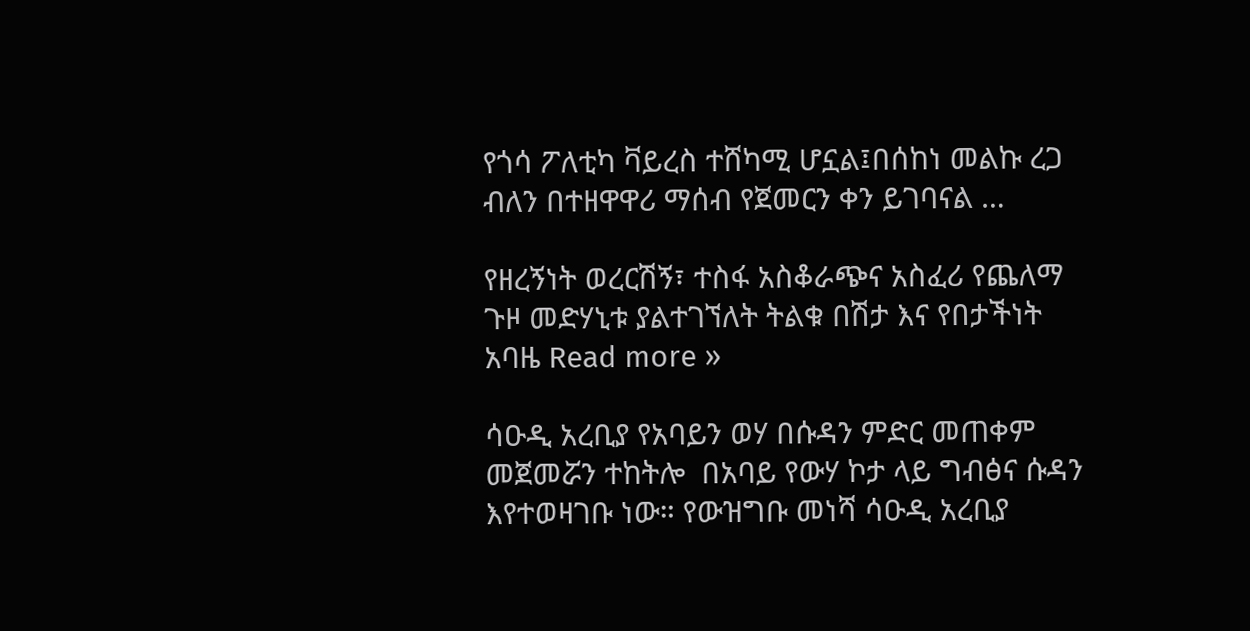የጎሳ ፖለቲካ ቫይረስ ተሸካሚ ሆኗል፤በሰከነ መልኩ ረጋ ብለን በተዘዋዋሪ ማሰብ የጀመርን ቀን ይገባናል …

የዘረኝነት ወረርሽኝ፣ ተስፋ አስቆራጭና አስፈሪ የጨለማ ጉዞ መድሃኒቱ ያልተገኘለት ትልቁ በሽታ እና የበታችነት አባዜ Read more »

ሳዑዲ አረቢያ የአባይን ወሃ በሱዳን ምድር መጠቀም መጀመሯን ተከትሎ  በአባይ የውሃ ኮታ ላይ ግብፅና ሱዳን እየተወዛገቡ ነው። የውዝግቡ መነሻ ሳዑዲ አረቢያ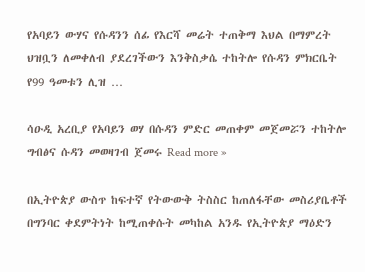የአባይን ውሃና የሱዳንን ሰፊ የእርሻ መሬት ተጠቅማ እህል በማምረት ህዝቧን ለመቀለብ ያደረገችውን እንቅስቃሴ ተከትሎ የሱዳን ምክርቤት የ99 ዓመቱን ሊዝ …

ሳዑዲ አረቢያ የአባይን ወሃ በሱዳን ምድር መጠቀም መጀመሯን ተከትሎ ግብፅና ሱዳን መወዛገብ ጀመሩ Read more »

በኢትዮጵያ ውስጥ ከፍተኛ የትውውቅ ትስስር ከጠለፋቸው መስሪያቤቶች በግንባር ቀደምትነት ከሚጠቀሱት መካከል አንዱ የኢትዮጵያ ማዕድን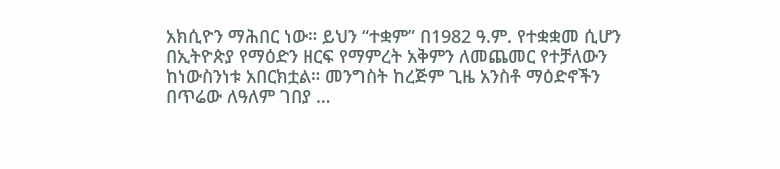አክሲዮን ማሕበር ነው። ይህን “ተቋም” በ1982 ዓ.ም. የተቋቋመ ሲሆን በኢትዮጵያ የማዕድን ዘርፍ የማምረት አቅምን ለመጨመር የተቻለውን ከነውስንነቱ አበርክቷል። መንግስት ከረጅም ጊዜ አንስቶ ማዕድኖችን በጥሬው ለዓለም ገበያ …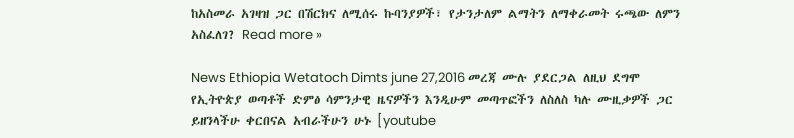ከአስመራ አገዛዝ ጋር በሽርክና ለሚሰሩ ኩባንያዎች፣ የታንታለም ልማትን ለማቀራመት ሩጫው ለምን አስፈለገ? Read more »

News Ethiopia Wetatoch Dimts june 27,2016 መረጃ ሙሉ ያደርጋል ለዚህ ደግሞ የኢትዮጵያ ወጣቶች ድምፅ ሳምንታዊ ዜናዎችን እንዲሁም መጣጥፎችን ለስለስ ካሉ ሙዚቃዎች ጋር ይዘንላችሁ ቀርበናል አብራችሁን ሁኑ [youtube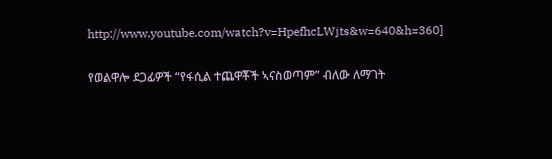http://www.youtube.com/watch?v=HpefhcLWjts&w=640&h=360]

የወልዋሎ ደጋፊዎች “የፋሲል ተጨዋቾች ኣናስወጣም” ብለው ለማገት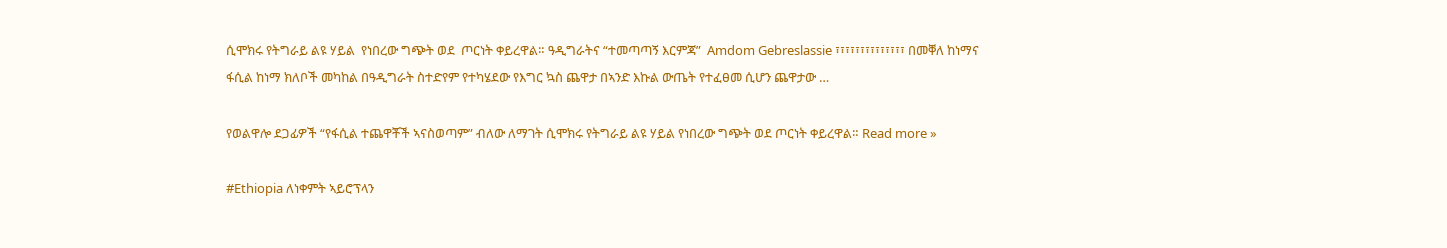ሲሞክሩ የትግራይ ልዩ ሃይል  የነበረው ግጭት ወደ  ጦርነት ቀይረዋል። ዓዲግራትና “ተመጣጣኝ እርምጃ”  Amdom Gebreslassie ፣፣፣፣፣፣፣፣፣፣፣፣፣፣ በመቐለ ከነማና ፋሲል ከነማ ክለቦች መካከል በዓዲግራት ስተድየም የተካሄደው የእግር ኳስ ጨዋታ በኣንድ እኩል ውጤት የተፈፀመ ሲሆን ጨዋታው …

የወልዋሎ ደጋፊዎች “የፋሲል ተጨዋቾች ኣናስወጣም” ብለው ለማገት ሲሞክሩ የትግራይ ልዩ ሃይል የነበረው ግጭት ወደ ጦርነት ቀይረዋል። Read more »

#Ethiopia ለነቀምት ኣይሮፕላን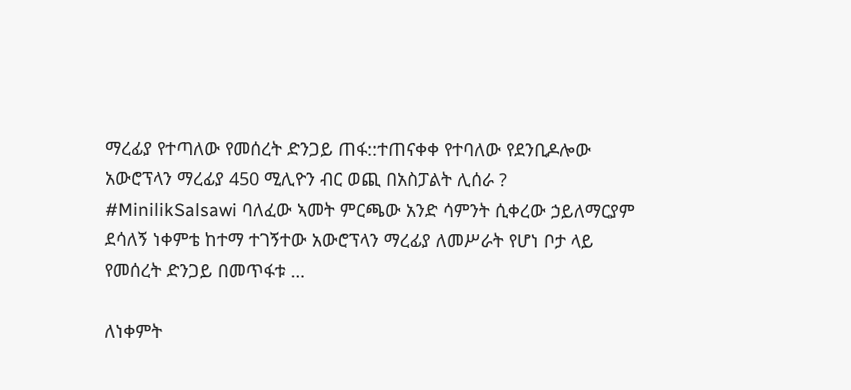ማረፊያ የተጣለው የመሰረት ድንጋይ ጠፋ::ተጠናቀቀ የተባለው የደንቢዶሎው አውሮፕላን ማረፊያ 450 ሚሊዮን ብር ወጪ በአስፓልት ሊሰራ ? #MinilikSalsawi ባለፈው ኣመት ምርጫው አንድ ሳምንት ሲቀረው ኃይለማርያም ደሳለኝ ነቀምቴ ከተማ ተገኝተው አውሮፕላን ማረፊያ ለመሥራት የሆነ ቦታ ላይ የመሰረት ድንጋይ በመጥፋቱ …

ለነቀምት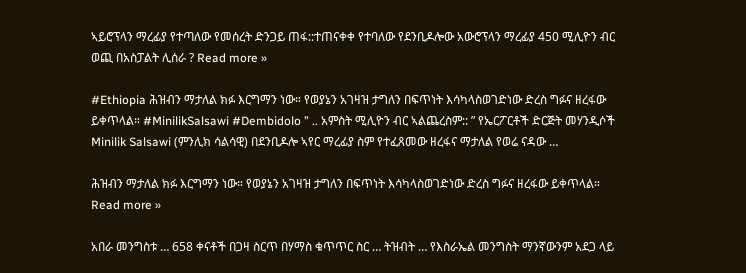ኣይሮፕላን ማረፊያ የተጣለው የመሰረት ድንጋይ ጠፋ::ተጠናቀቀ የተባለው የደንቢዶሎው አውሮፕላን ማረፊያ 450 ሚሊዮን ብር ወጪ በአስፓልት ሊሰራ ? Read more »

#Ethiopia ሕዝብን ማታለል ክፉ እርግማን ነው። የወያኔን አገዛዝ ታግለን በፍጥነት እሳካላስወገድነው ድረስ ግፉና ዘረፋው ይቀጥላል። #MinilikSalsawi #Dembidolo ” .. አምስት ሚሊዮን ብር ኣልጨረስም:: ” የኤርፖርቶች ድርጅት መሃንዲሶች Minilik Salsawi (ምንሊክ ሳልሳዊ) በደንቢዶሎ ኣየር ማረፊያ ስም የተፈጸመው ዘረፋና ማታለል የወሬ ናዳው …

ሕዝብን ማታለል ክፉ እርግማን ነው። የወያኔን አገዛዝ ታግለን በፍጥነት እሳካላስወገድነው ድረስ ግፉና ዘረፋው ይቀጥላል። Read more »

አበራ መንግስቱ … 658 ቀናቶች በጋዛ ስርጥ በሃማስ ቁጥጥር ስር … ትዝብት … የእስራኤል መንግስት ማንኛውንም አደጋ ላይ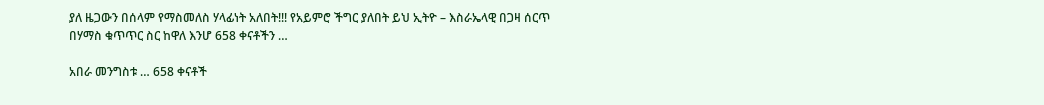ያለ ዜጋውን በሰላም የማስመለስ ሃላፊነት አለበት!!! የአይምሮ ችግር ያለበት ይህ ኢትዮ – እስራኤላዊ በጋዛ ሰርጥ በሃማስ ቁጥጥር ስር ከዋለ እንሆ 658 ቀናቶችን …

አበራ መንግስቱ … 658 ቀናቶች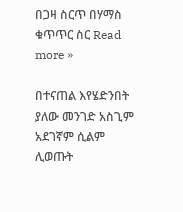በጋዛ ስርጥ በሃማስ ቁጥጥር ስር Read more »

በተናጠል እየሄድንበት ያለው መንገድ አስጊም አደገኛም ሲልም ሊወጡት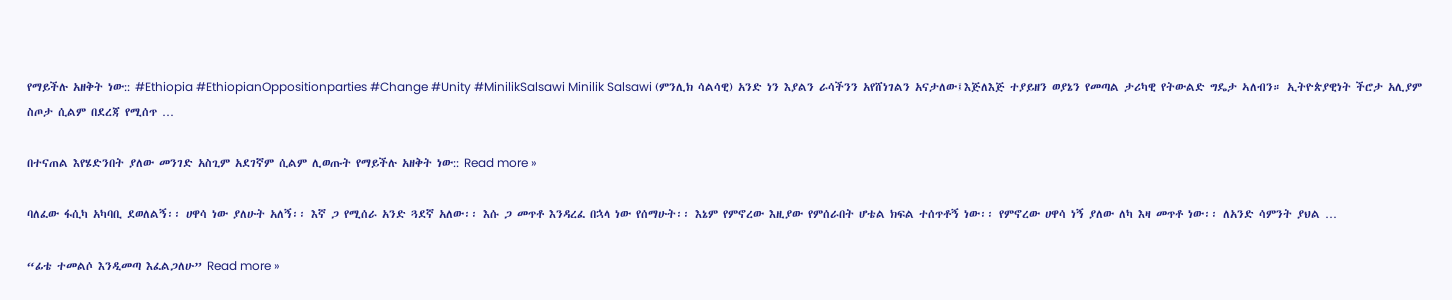የማይችሉ አዘቅት ነው:: #Ethiopia #EthiopianOppositionparties #Change #Unity #MinilikSalsawi Minilik Salsawi (ምንሊክ ሳልሳዊ) አንድ ነን እያልን ራሳችንን አየሸነገልን አናታለው፤እጅለእጅ ተያይዘን ወያኔን የመጣል ታሪካዊ የትውልድ ግዴታ ኣለብን። ኢትዮጵያዊነት ችሮታ አሊያም ስጦታ ሲልም በደረጃ የሚሰጥ …

በተናጠል እየሄድንበት ያለው መንገድ አስጊም አደገኛም ሲልም ሊወጡት የማይችሉ አዘቅት ነው:: Read more »

ባለፈው ፋሲካ አካባቢ ደወለልኝ፡፡ ሀዋሳ ነው ያለሁት አለኝ፡፡ እኛ ጋ የሚሰራ አንድ ጓደኛ አለው፡፡ እሱ ጋ መጥቶ እንዳረፈ በኋላ ነው የሰማሁት፡፡ እኔም የምኖረው እዚያው የምሰራበት ሆቴል ክፍል ተሰጥቶኝ ነው፡፡ የምኖረው ሀዋሳ ነኝ ያለው ለካ እዛ መጥቶ ነው፡፡ ለአንድ ሳምንት ያህል …

“ፊቴ ተመልሶ እንዲመጣ እፈልጋለሁ” Read more »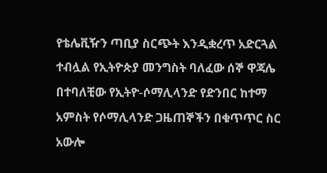የቴሌቪዥን ጣቢያ ስርጭት እንዲቋረጥ አድርጓል ተብሏል የኢትዮጵያ መንግስት ባለፈው ሰኞ ዋጃሌ በተባለቺው የኢትዮ-ሶማሊላንድ የድንበር ከተማ አምስት የሶማሊላንድ ጋዜጠኞችን በቁጥጥር ስር አውሎ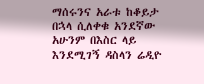ማሰሩንና አራቱ ከቆይታ በኋላ ሲለቀቁ አንደኛው አሁንም በእስር ላይ እንደሚገኝ ዳስላን ሬዲዮ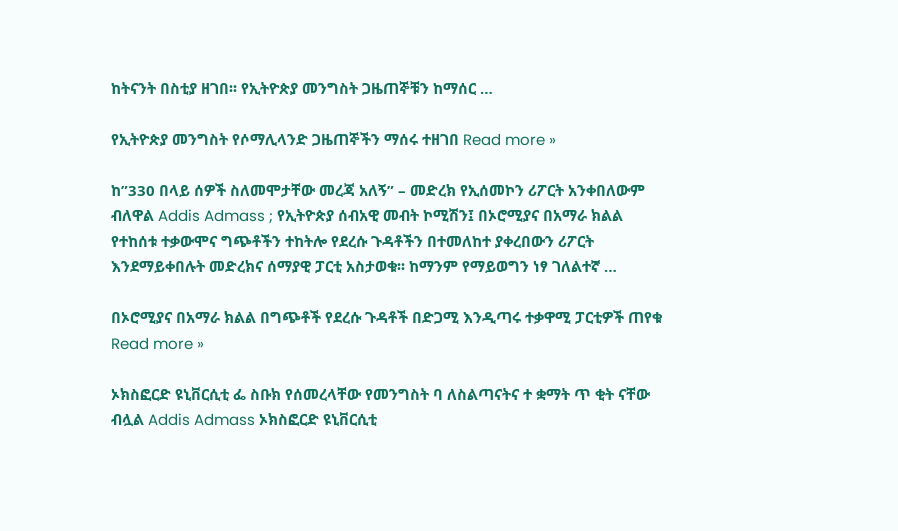ከትናንት በስቲያ ዘገበ፡፡ የኢትዮጵያ መንግስት ጋዜጠኞቹን ከማሰር …

የኢትዮጵያ መንግስት የሶማሊላንድ ጋዜጠኞችን ማሰሩ ተዘገበ Read more »

ከ”330 በላይ ሰዎች ስለመሞታቸው መረጃ አለኝ” – መድረክ የኢሰመኮን ሪፖርት አንቀበለውም ብለዋል Addis Admass ; የኢትዮጵያ ሰብአዊ መብት ኮሚሽን፤ በኦሮሚያና በአማራ ክልል የተከሰቱ ተቃውሞና ግጭቶችን ተከትሎ የደረሱ ጉዳቶችን በተመለከተ ያቀረበውን ሪፖርት እንደማይቀበሉት መድረክና ሰማያዊ ፓርቲ አስታወቁ፡፡ ከማንም የማይወግን ነፃ ገለልተኛ …

በኦሮሚያና በአማራ ክልል በግጭቶች የደረሱ ጉዳቶች በድጋሚ እንዲጣሩ ተቃዋሚ ፓርቲዎች ጠየቁ Read more »

ኦክስፎርድ ዩኒቨርሲቲ ፌ ስቡክ የሰመረላቸው የመንግስት ባ ለስልጣናትና ተ ቋማት ጥ ቂት ናቸው ብሏል Addis Admass ኦክስፎርድ ዩኒቨርሲቲ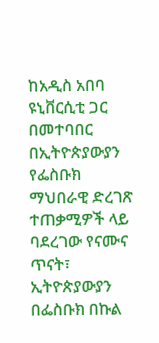ከአዲስ አበባ ዩኒቨርሲቲ ጋር በመተባበር በኢትዮጵያውያን የፌስቡክ ማህበራዊ ድረገጽ ተጠቃሚዎች ላይ ባደረገው የናሙና ጥናት፣ ኢትዮጵያውያን በፌስቡክ በኩል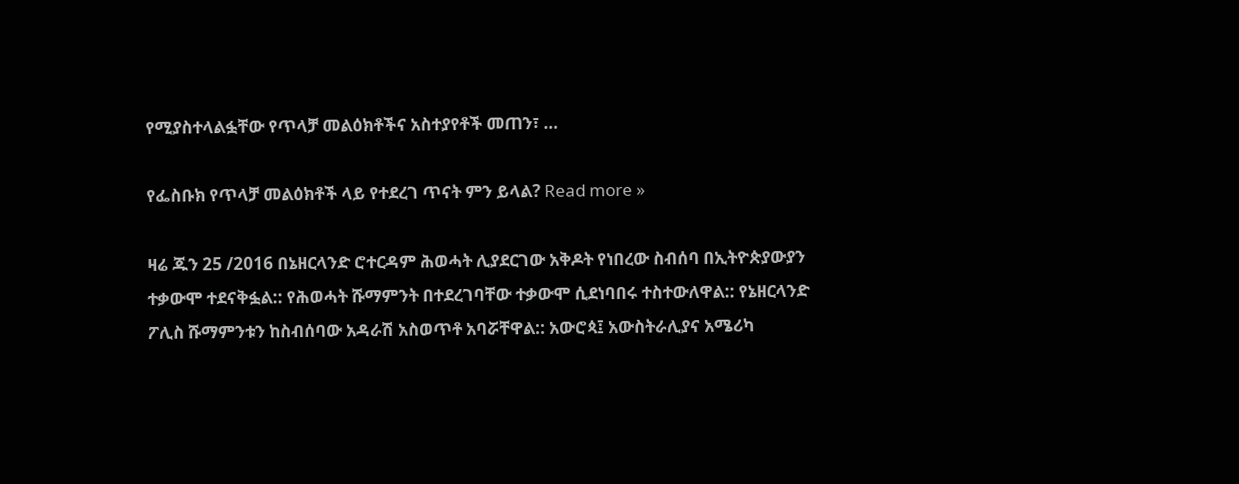የሚያስተላልፏቸው የጥላቻ መልዕክቶችና አስተያየቶች መጠን፣ …

የፌስቡክ የጥላቻ መልዕክቶች ላይ የተደረገ ጥናት ምን ይላል? Read more »

ዛሬ ጁን 25 /2016 በኔዘርላንድ ሮተርዳም ሕወሓት ሊያደርገው አቅዶት የነበረው ስብሰባ በኢትዮጵያውያን ተቃውሞ ተደናቅፏል:: የሕወሓት ሹማምንት በተደረገባቸው ተቃውሞ ሲደነባበሩ ተስተውለዋል:: የኔዘርላንድ ፖሊስ ሹማምንቱን ከስብሰባው አዳራሽ አስወጥቶ አባሯቸዋል:: አውሮጳ፤ አውስትራሊያና አሜሪካ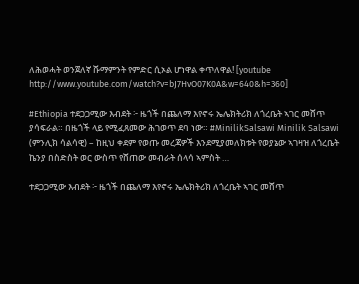ለሕወሓት ወንጀለኛ ሹማምንት የምድር ሲኦል ሆነዋል ቀጥለዋል! [youtube http://www.youtube.com/watch?v=bJ7HvO07K0A&w=640&h=360]

#Ethiopia ተደጋጋሚው እብደት ፦ ዜጎች በጨለማ እየኖሩ ኤሌክትሪክ ለጎረቤት ኣገር መሸጥ ያሳፍራል። በዜጎች ላይ የሚፈጸመው ሕገወጥ ደባ ነው። #MinilikSalsawi Minilik Salsawi (ምንሊክ ሳልሳዊ) – ከዚህ ቀደም የወጡ መረጃዎች እንደሚያመለክቱት የወያኔው ኣገዛዝ ለጎረቤት ኬንያ በስድስት ወር ውስጥ የሸጠው መብራት ሰላሳ ኣምስት …

ተደጋጋሚው እብደት ፦ ዜጎች በጨለማ እየኖሩ ኤሌክትሪክ ለጎረቤት ኣገር መሸጥ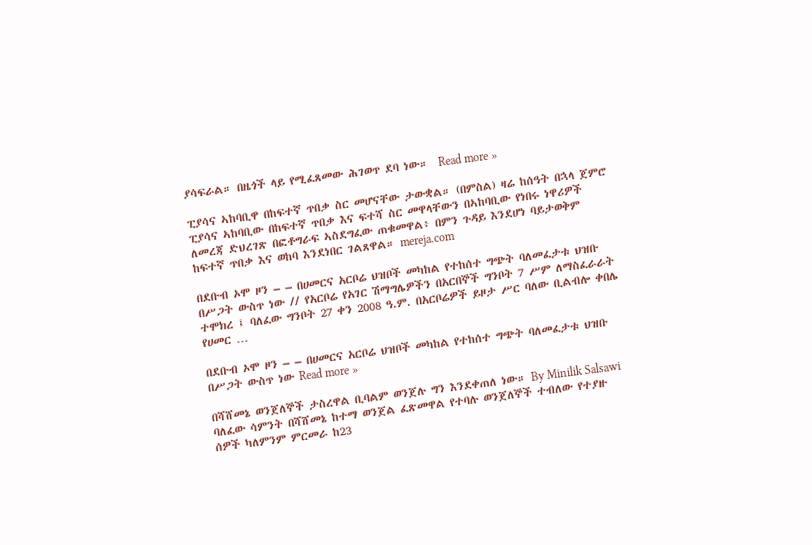ያሳፍራል። በዜጎች ላይ የሚፈጸመው ሕገወጥ ደባ ነው።  Read more »

ፒያሳና ኣከባቢዋ በከፍተኛ ጥበቃ ስር መሆናቸው ታውቋል። (በምስል) ዛሬ ከሰዓት በኋላ ጀምሮ ፒያሳና ኣከባቢው በከፍተኛ ጥበቃ እና ፍተሻ ስር መዋላቸውን በኣከባቢው የነበሩ ነዋሪዎች ለመረጃ ድህረገጽ በፎቶግራፍ ኣስደግፈው ጠቁመዋል፥ በምን ጉዳይ እንደሆነ ባይታወቅም ከፍተኛ ጥበቃ እና ወከባ እንደነበር ገልጸዋል። mereja.com

በደቡብ ኦሞ ዞን – – በሀመርና አርቦሬ ህዝቦች መካከል የተከሰተ ግጭት ባለመፈታቱ ህዝቡ በሥጋት ውስጥ ነው // የአርቦሬ የአገር ሽማግሌዎችን በአርበኞች ግንቦት 7 ሥም ለማስፈራራት ተሞክረ ፤ ባለፈው ግንቦት 27 ቀን 2008 ዓ.ም. በአርቦሬዎች ይዞታ ሥር ባለው ቢልብሎ ቀበሌ የሀመር …

በደቡብ ኦሞ ዞን – – በሀመርና አርቦሬ ህዝቦች መካከል የተከሰተ ግጭት ባለመፈታቱ ህዝቡ በሥጋት ውስጥ ነው Read more »

በሻሸመኔ ወንጀለኞች ታስረዋል ቢባልም ወንጀሉ ግን እንደቀጠለ ነው። By Minilik Salsawi ባለፈው ሳምንት በሻሸመኔ ከተማ ወንጀል ፈጽመዋል የተባሉ ወንጀለኞች ተብለው የተያዙ ሰዎች ካለምንም ምርመራ ከ23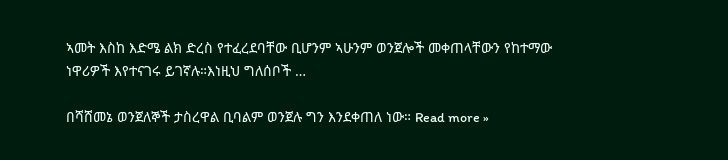ኣመት እስከ እድሜ ልክ ድረስ የተፈረደባቸው ቢሆንም ኣሁንም ወንጀሎች መቀጠላቸውን የከተማው ነዋሪዎች እየተናገሩ ይገኛሉ።እነዚህ ግለሰቦች …

በሻሸመኔ ወንጀለኞች ታስረዋል ቢባልም ወንጀሉ ግን እንደቀጠለ ነው። Read more »